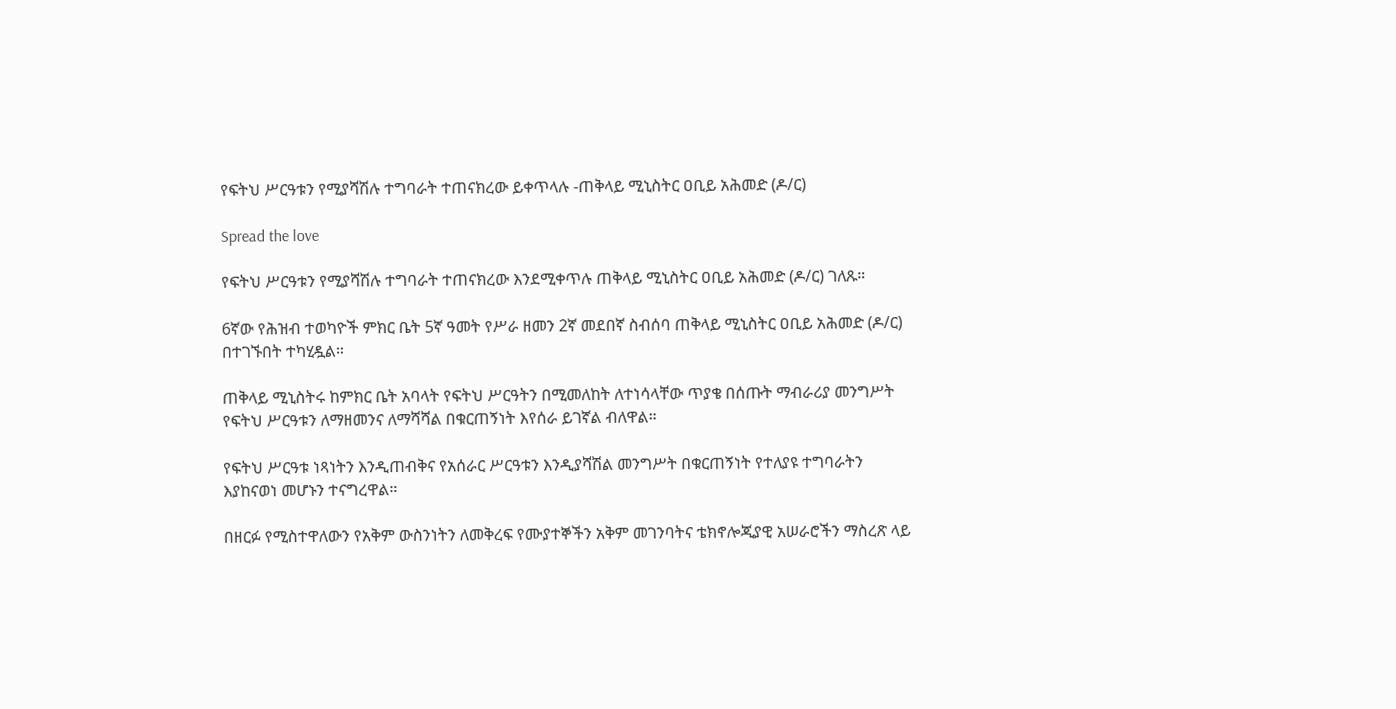የፍትህ ሥርዓቱን የሚያሻሽሉ ተግባራት ተጠናክረው ይቀጥላሉ -ጠቅላይ ሚኒስትር ዐቢይ አሕመድ (ዶ/ር)

Spread the love

የፍትህ ሥርዓቱን የሚያሻሽሉ ተግባራት ተጠናክረው እንደሚቀጥሉ ጠቅላይ ሚኒስትር ዐቢይ አሕመድ (ዶ/ር) ገለጹ።

6ኛው የሕዝብ ተወካዮች ምክር ቤት 5ኛ ዓመት የሥራ ዘመን 2ኛ መደበኛ ስብሰባ ጠቅላይ ሚኒስትር ዐቢይ አሕመድ (ዶ/ር) በተገኙበት ተካሂዷል።

ጠቅላይ ሚኒስትሩ ከምክር ቤት አባላት የፍትህ ሥርዓትን በሚመለከት ለተነሳላቸው ጥያቄ በሰጡት ማብራሪያ መንግሥት የፍትህ ሥርዓቱን ለማዘመንና ለማሻሻል በቁርጠኝነት እየሰራ ይገኛል ብለዋል።

የፍትህ ሥርዓቱ ነጻነትን እንዲጠብቅና የአሰራር ሥርዓቱን እንዲያሻሽል መንግሥት በቁርጠኝነት የተለያዩ ተግባራትን እያከናወነ መሆኑን ተናግረዋል።

በዘርፉ የሚስተዋለውን የአቅም ውስንነትን ለመቅረፍ የሙያተኞችን አቅም መገንባትና ቴክኖሎጂያዊ አሠራሮችን ማስረጽ ላይ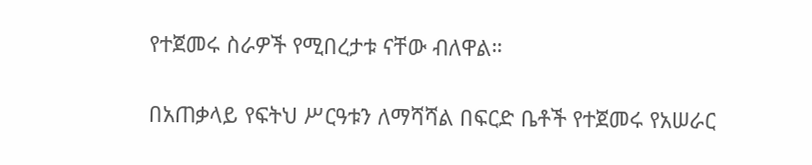የተጀመሩ ስራዎች የሚበረታቱ ናቸው ብለዋል።

በአጠቃላይ የፍትህ ሥርዓቱን ለማሻሻል በፍርድ ቤቶች የተጀመሩ የአሠራር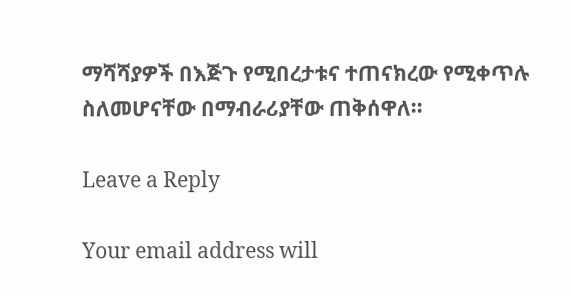ማሻሻያዎች በእጅጉ የሚበረታቱና ተጠናክረው የሚቀጥሉ ስለመሆናቸው በማብራሪያቸው ጠቅሰዋለ።

Leave a Reply

Your email address will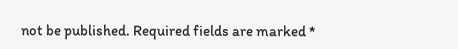not be published. Required fields are marked *